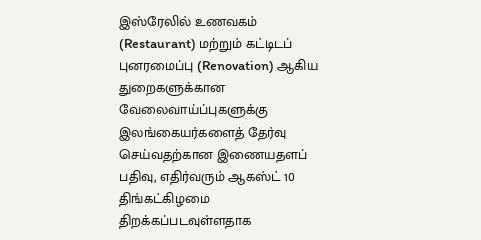இஸ்ரேலில் உணவகம் (Restaurant) மற்றும் கட்டிடப் புனரமைப்பு (Renovation) ஆகிய துறைகளுக்கான வேலைவாய்ப்புகளுக்கு இலங்கையர்களைத் தேர்வு செய்வதற்கான இணையதளப் பதிவு, எதிர்வரும் ஆகஸ்ட் 10 திங்கட்கிழமை திறக்கப்படவுள்ளதாக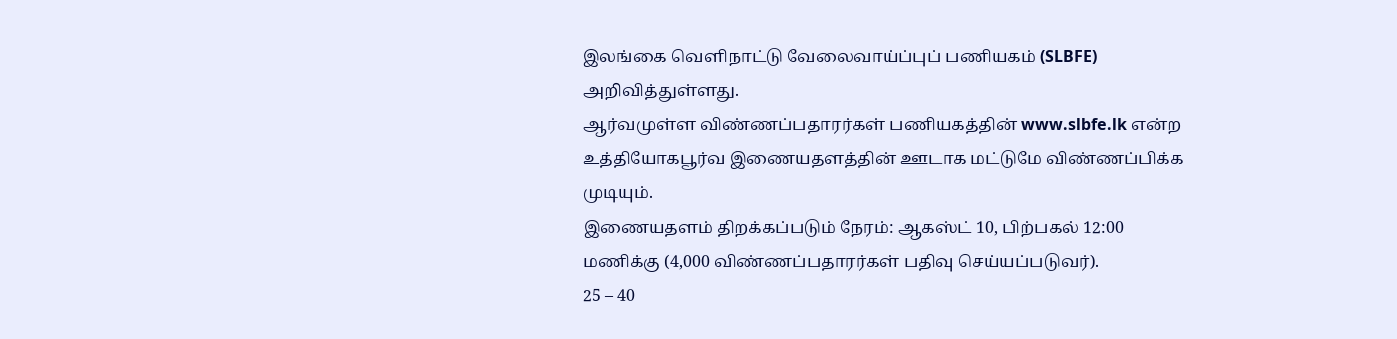இலங்கை வெளிநாட்டு வேலைவாய்ப்புப் பணியகம் (SLBFE) அறிவித்துள்ளது.
ஆர்வமுள்ள விண்ணப்பதாரர்கள் பணியகத்தின் www.slbfe.lk என்ற உத்தியோகபூர்வ இணையதளத்தின் ஊடாக மட்டுமே விண்ணப்பிக்க முடியும்.
இணையதளம் திறக்கப்படும் நேரம்: ஆகஸ்ட் 10, பிற்பகல் 12:00 மணிக்கு (4,000 விண்ணப்பதாரர்கள் பதிவு செய்யப்படுவர்).
25 – 40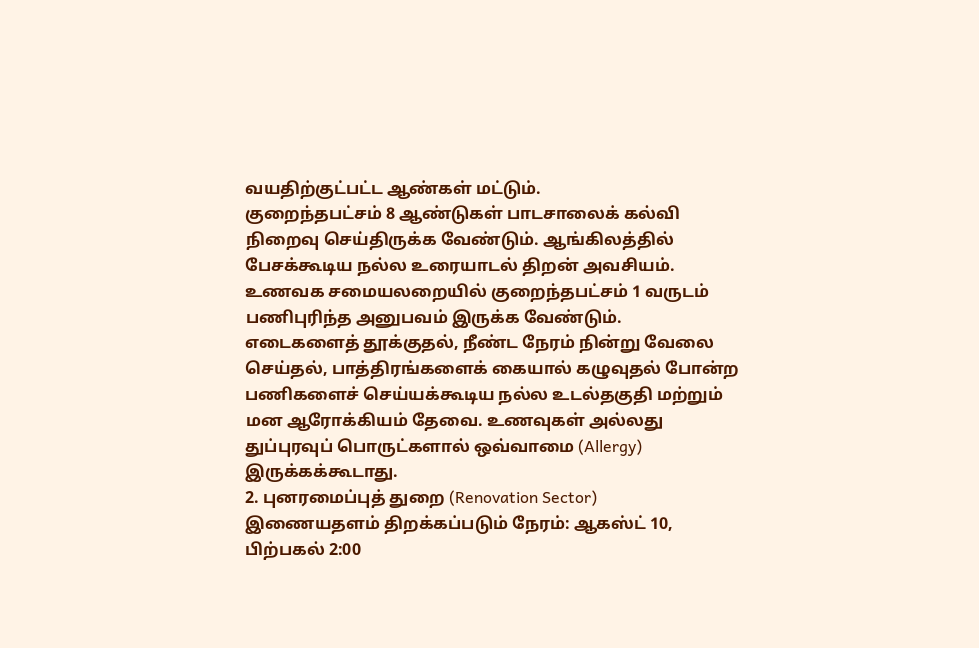வயதிற்குட்பட்ட ஆண்கள் மட்டும்.
குறைந்தபட்சம் 8 ஆண்டுகள் பாடசாலைக் கல்வி நிறைவு செய்திருக்க வேண்டும். ஆங்கிலத்தில் பேசக்கூடிய நல்ல உரையாடல் திறன் அவசியம்.
உணவக சமையலறையில் குறைந்தபட்சம் 1 வருடம் பணிபுரிந்த அனுபவம் இருக்க வேண்டும்.
எடைகளைத் தூக்குதல், நீண்ட நேரம் நின்று வேலை செய்தல், பாத்திரங்களைக் கையால் கழுவுதல் போன்ற பணிகளைச் செய்யக்கூடிய நல்ல உடல்தகுதி மற்றும் மன ஆரோக்கியம் தேவை. உணவுகள் அல்லது துப்புரவுப் பொருட்களால் ஒவ்வாமை (Allergy) இருக்கக்கூடாது.
2. புனரமைப்புத் துறை (Renovation Sector)
இணையதளம் திறக்கப்படும் நேரம்: ஆகஸ்ட் 10, பிற்பகல் 2:00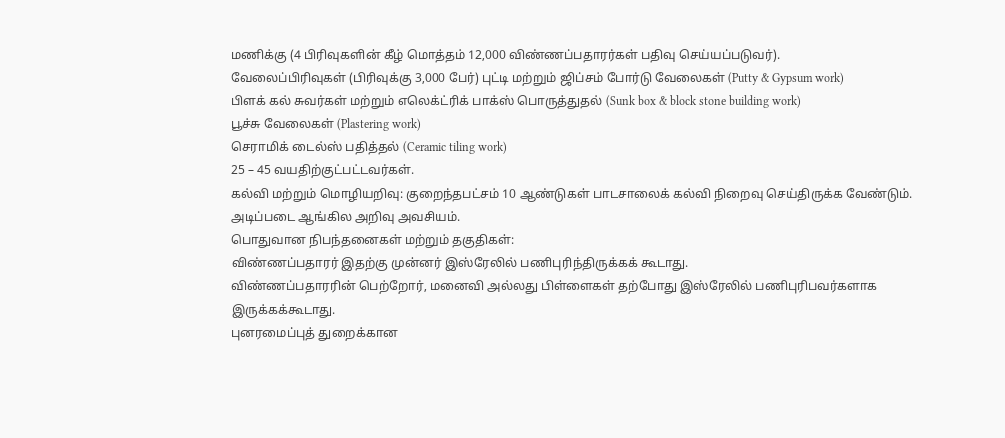மணிக்கு (4 பிரிவுகளின் கீழ் மொத்தம் 12,000 விண்ணப்பதாரர்கள் பதிவு செய்யப்படுவர்).
வேலைப்பிரிவுகள் (பிரிவுக்கு 3,000 பேர்) புட்டி மற்றும் ஜிப்சம் போர்டு வேலைகள் (Putty & Gypsum work)
பிளக் கல் சுவர்கள் மற்றும் எலெக்ட்ரிக் பாக்ஸ் பொருத்துதல் (Sunk box & block stone building work)
பூச்சு வேலைகள் (Plastering work)
செராமிக் டைல்ஸ் பதித்தல் (Ceramic tiling work)
25 – 45 வயதிற்குட்பட்டவர்கள்.
கல்வி மற்றும் மொழியறிவு: குறைந்தபட்சம் 10 ஆண்டுகள் பாடசாலைக் கல்வி நிறைவு செய்திருக்க வேண்டும். அடிப்படை ஆங்கில அறிவு அவசியம்.
பொதுவான நிபந்தனைகள் மற்றும் தகுதிகள்:
விண்ணப்பதாரர் இதற்கு முன்னர் இஸ்ரேலில் பணிபுரிந்திருக்கக் கூடாது.
விண்ணப்பதாரரின் பெற்றோர், மனைவி அல்லது பிள்ளைகள் தற்போது இஸ்ரேலில் பணிபுரிபவர்களாக இருக்கக்கூடாது.
புனரமைப்புத் துறைக்கான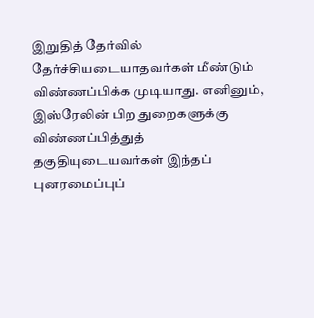இறுதித் தேர்வில் தேர்ச்சியடையாதவர்கள் மீண்டும் விண்ணப்பிக்க முடியாது. எனினும், இஸ்ரேலின் பிற துறைகளுக்கு விண்ணப்பித்துத் தகுதியுடையவர்கள் இந்தப் புனரமைப்புப்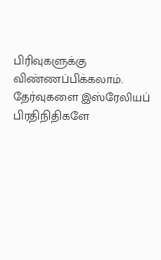பிரிவுகளுக்கு விண்ணப்பிக்கலாம்.
தேர்வுகளை இஸ்ரேலியப் பிரதிநிதிகளே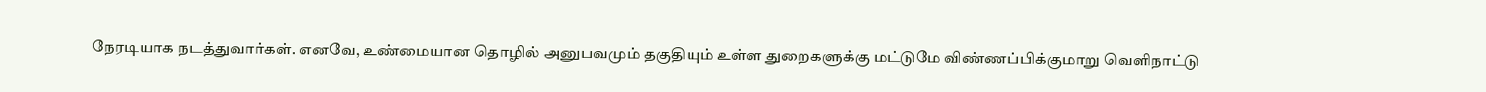நேரடியாக நடத்துவார்கள். எனவே, உண்மையான தொழில் அனுபவமும் தகுதியும் உள்ள துறைகளுக்கு மட்டுமே விண்ணப்பிக்குமாறு வெளிநாட்டு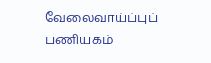வேலைவாய்ப்புப் பணியகம்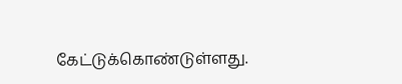கேட்டுக்கொண்டுள்ளது.